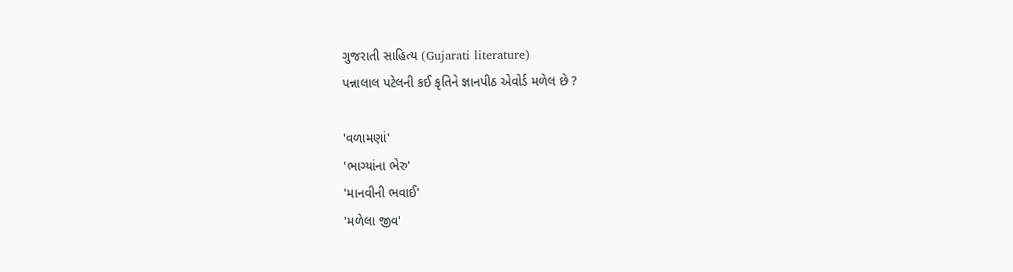ગુજરાતી સાહિત્ય (Gujarati literature)
પન્નાલાલ પટેલની કઈ કૃતિને જ્ઞાનપીઠ એવોર્ડ મળેલ છે ?

'વળામણાં'
'ભાગ્યાંના ભેરુ'
'માનવીની ભવાઈ'
'મળેલા જીવ'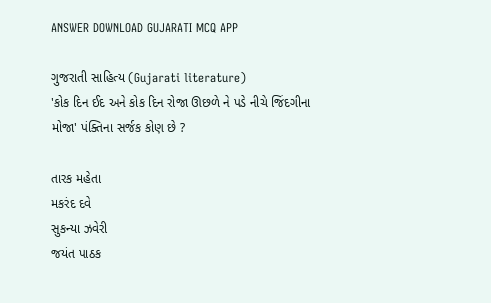ANSWER DOWNLOAD GUJARATI MCQ APP

ગુજરાતી સાહિત્ય (Gujarati literature)
'કોક દિન ઈદ અને કોક દિન રોજા ઊછળે ને પડે નીચે જિંદગીના મોજા' પંક્તિના સર્જક કોણ છે ?

તારક મહેતા
મકરંદ દવે
સુકન્યા ઝવેરી
જયંત પાઠક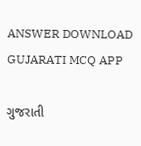ANSWER DOWNLOAD GUJARATI MCQ APP

ગુજરાતી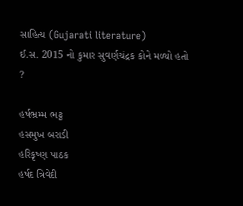સાહિત્ય (Gujarati literature)
ઈ.સ. 2015 નો કુમાર સુવર્ણચંદ્રક કોને મળ્યો હતો ?

હર્ષભ્રમ્મ ભટ્ટ
હસમુખ બરાડી
હરિકૃષ્ણ પાઠક
હર્ષદ ત્રિવેદી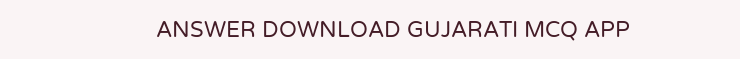ANSWER DOWNLOAD GUJARATI MCQ APP